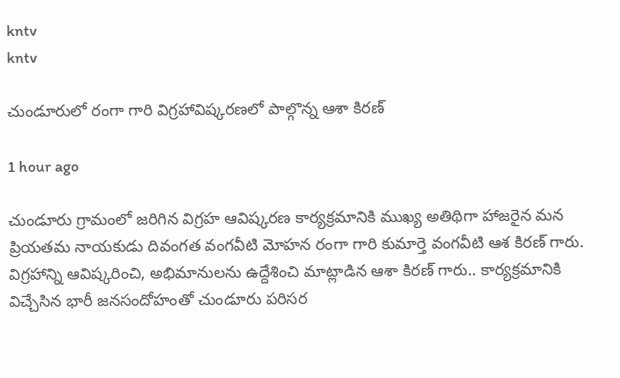kntv
kntv

చుండూరులో రంగా గారి విగ్రహావిష్కరణలో పాల్గొన్న ఆశా కిరణ్

1 hour ago

చుండూరు గ్రామంలో జరిగిన విగ్రహ ఆవిష్కరణ కార్యక్రమానికి ముఖ్య అతిథిగా హాజరైన మన ప్రియతమ నాయకుడు దివంగత వంగవీటి మోహన రంగా గారి కుమార్తె వంగవీటి ఆశ కిరణ్ గారు. విగ్రహాన్ని ఆవిష్కరించి, అభిమానులను ఉద్దేశించి మాట్లాడిన ఆశా కిరణ్ గారు.. కార్యక్రమానికి విచ్చేసిన భారీ జనసందోహంతో చుండూరు పరిసర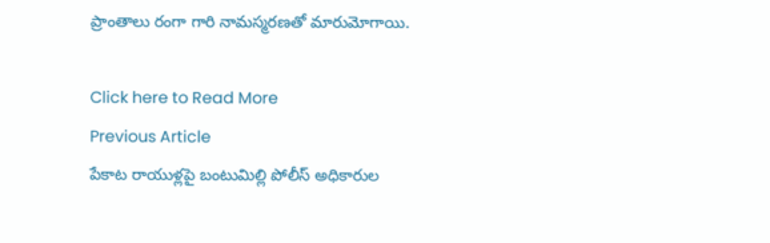ప్రాంతాలు రంగా గారి నామస్మరణతో మారుమోగాయి.

Click here to Read More
Previous Article
పేకాట రాయుళ్లపై బంటుమిల్లి పోలీస్ అధికారుల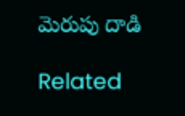మెరుపు దాడి

Related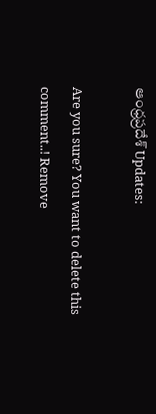ఆంధ్రప్రదేశ్ Updates:

Are you sure? You want to delete this comment..! Remove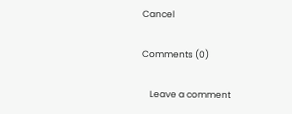Cancel

Comments (0)

    Leave a comment